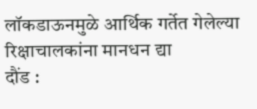लॉकडाऊनमुळे आर्थिक गर्तेत गेलेल्या रिक्षाचालकांना मानधन द्या
दौंड :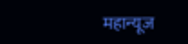महान्यूज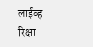लाईव्ह
रिक्षा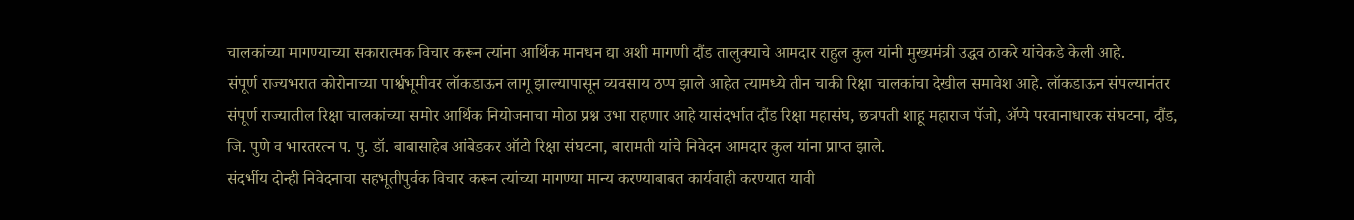चालकांच्या मागण्याच्या सकारात्मक विचार करून त्यांना आर्थिक मानधन द्या अशी मागणी दौंड तालुक्याचे आमदार राहुल कुल यांनी मुख्यमंत्री उद्धव ठाकरे यांचेकडे केली आहे.
संपूर्ण राज्यभरात कोरोनाच्या पार्श्वभूमीवर लॉकडाऊन लागू झाल्यापासून व्यवसाय ठप्प झाले आहेत त्यामध्ये तीन चाकी रिक्षा चालकांचा देखील समावेश आहे. लॉकडाऊन संपल्यानंतर संपूर्ण राज्यातील रिक्षा चालकांच्या समोर आर्थिक नियोजनाचा मोठा प्रश्न उभा राहणार आहे यासंदर्भात दौंड रिक्षा महासंघ, छत्रपती शाहू महाराज पॅजो, ॲप्पे परवानाधारक संघटना, दौंड, जि. पुणे व भारतरत्न प. पु. डॉ. बाबासाहेब आंबेडकर ऑटो रिक्षा संघटना, बारामती यांचे निवेदन आमदार कुल यांना प्राप्त झाले.
संदर्भीय दोन्ही निवेदनाचा सहभूतीपुर्वक विचार करून त्यांच्या मागण्या मान्य करण्याबाबत कार्यवाही करण्यात यावी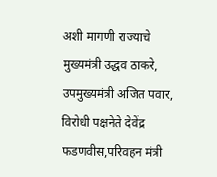अशी मागणी राज्याचे मुख्यमंत्री उद्धव ठाकरे, उपमुख्यमंत्री अजित पवार, विरोधी पक्षनेते देवेंद्र फडणवीस,परिवहन मंत्री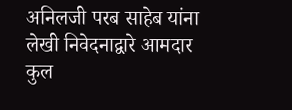अनिलजी परब साहेब यांना लेखी निवेदनाद्वारे आमदार कुल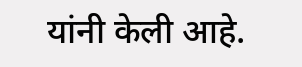यांनी केली आहे.